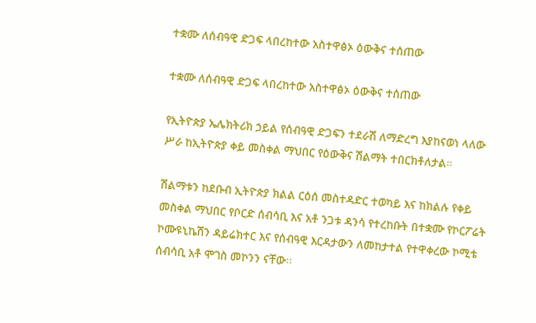ተቋሙ ለሰብዓዊ ድጋፍ ላበረከተው አስተዋፅኦ ዕውቅና ተሰጠው

ተቋሙ ለሰብዓዊ ድጋፍ ላበረከተው አስተዋፅኦ ዕውቅና ተሰጠው

የኢትዮጵያ ኤሌክትሪክ ኃይል የሰብዓዊ ድጋፍን ተደራሽ ለማድረግ እያከናወነ ላለው ሥራ ከኢትዮጵያ ቀይ መስቀል ማህበር የዕውቅና ሽልማት ተበርክቶለታል።

ሽልማቱን ከደቡብ ኢትዮጵያ ክልል ርዕሰ መስተዳድር ተወካይ እና ከክልሉ የቀይ መስቀል ማህበር የቦርድ ሰብሳቢ እና አቶ ንጋቱ ዳንሳ የተረከቡት በተቋሙ የኮርፖሬት ኮሙዩኒኬሽን ዳይሬክተር እና የሰብዓዊ እርዳታውን ለመከታተል የተዋቀረው ኮሚቴ ሰብሳቢ አቶ ሞገስ መኮንን ናቸው፡፡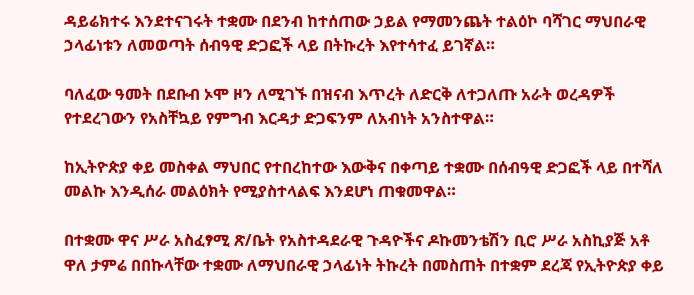ዳይሬክተሩ እንደተናገሩት ተቋሙ በደንብ ከተሰጠው ኃይል የማመንጨት ተልዕኮ ባሻገር ማህበራዊ ኃላፊነቱን ለመወጣት ሰብዓዊ ድጋፎች ላይ በትኩረት እየተሳተፈ ይገኛል።

ባለፈው ዓመት በደቡብ ኦሞ ዞን ለሚገኙ በዝናብ እጥረት ለድርቅ ለተጋለጡ አራት ወረዳዎች የተደረገውን የአስቸኳይ የምግብ እርዳታ ድጋፍንም ለአብነት አንስተዋል።

ከኢትዮጵያ ቀይ መስቀል ማህበር የተበረከተው እውቅና በቀጣይ ተቋሙ በሰብዓዊ ድጋፎች ላይ በተሻለ መልኩ እንዲሰራ መልዕክት የሚያስተላልፍ እንደሆነ ጠቁመዋል።

በተቋሙ ዋና ሥራ አስፈፃሚ ጽ/ቤት የአስተዳደራዊ ጉዳዮችና ዶኩመንቴሽን ቢሮ ሥራ አስኪያጅ አቶ ዋለ ታምሬ በበኩላቸው ተቋሙ ለማህበራዊ ኃላፊነት ትኩረት በመስጠት በተቋም ደረጃ የኢትዮጵያ ቀይ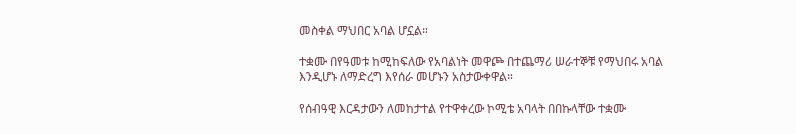መስቀል ማህበር አባል ሆኗል።

ተቋሙ በየዓመቱ ከሚከፍለው የአባልነት መዋጮ በተጨማሪ ሠራተኞቹ የማህበሩ አባል እንዲሆኑ ለማድረግ እየሰራ መሆኑን አስታውቀዋል።

የሰብዓዊ እርዳታውን ለመከታተል የተዋቀረው ኮሚቴ አባላት በበኩላቸው ተቋሙ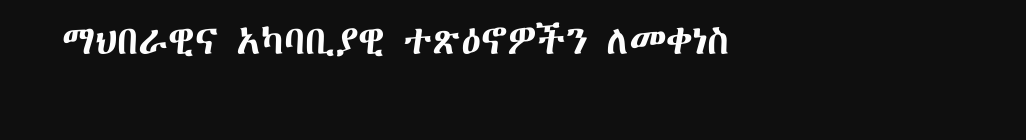ማህበራዊና አካባቢያዊ ተጽዕኖዎችን ለመቀነስ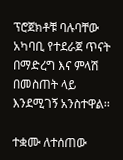ፕሮጀክቶቹ ባሉባቸው አካባቢ የተደራጀ ጥናት በማድረግ እና ምላሽ በመስጠት ላይ እንደሚገኝ አንስተዋል፡፡

ተቋሙ ለተሰጠው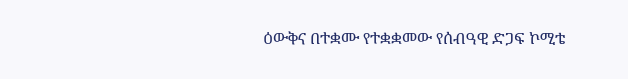ዕውቅና በተቋሙ የተቋቋመው የሰብዓዊ ድጋፍ ኮሚቴ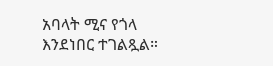አባላት ሚና የጎላ እንደነበር ተገልጿል።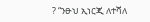? “ንፁህ ኢነርጂ ለተሻለ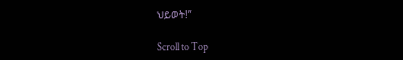ህይወት!”

Scroll to Top